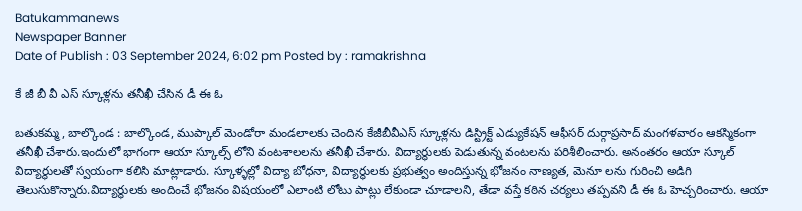Batukammanews
Newspaper Banner
Date of Publish : 03 September 2024, 6:02 pm Posted by : ramakrishna

కే జీ బీ వీ ఎస్ స్కూళ్లను తనీఖీ చేసిన డీ ఈ ఓ

బతుకమ్మ, బాల్కొండ : బాల్కొండ, ముప్కాల్ మెండోరా మండలాలకు చెందిన కేజీబీవీఎస్ స్కూళ్లను డిస్ట్రిక్ట్ ఎడ్యుకేషన్ ఆఫీసర్ దుర్గాప్రసాద్ మంగళవారం ఆకస్మికంగా తనీఖీ చేశారు.ఇందులో భాగంగా ఆయా స్కూల్స్ లోని వంటశాలలను తనీఖీ చేశారు. విద్యార్థులకు పెడుతున్న వంటలను పరిశీలించారు. అనంతరం ఆయా స్కూల్ విద్యార్థులతో స్వయంగా కలిసి మాట్లాడారు. స్కూళ్ళల్లో విద్యా బోధనా, విద్యార్థులకు ప్రభుత్వం అందిస్తున్న భోజనం నాణ్యత, మెనూ లను గురించి అడిగి తెలుసుకొన్నారు.విద్యార్థులకు అందించే భోజనం విషయంలో ఎలాంటి లోటు పాట్లు లేకుండా చూడాలని, తేడా వస్తే కఠిన చర్యలు తప్పవని డీ ఈ ఓ హెచ్చరించారు. ఆయా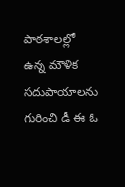పాఠశాలల్లో ఉన్న మౌళిక సదుపాయాలను గురించి డీ ఈ ఓ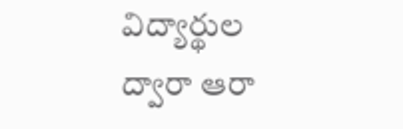విద్యార్థుల ద్వారా ఆరా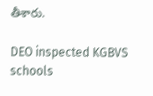తీశారు.

DEO inspected KGBVS schools